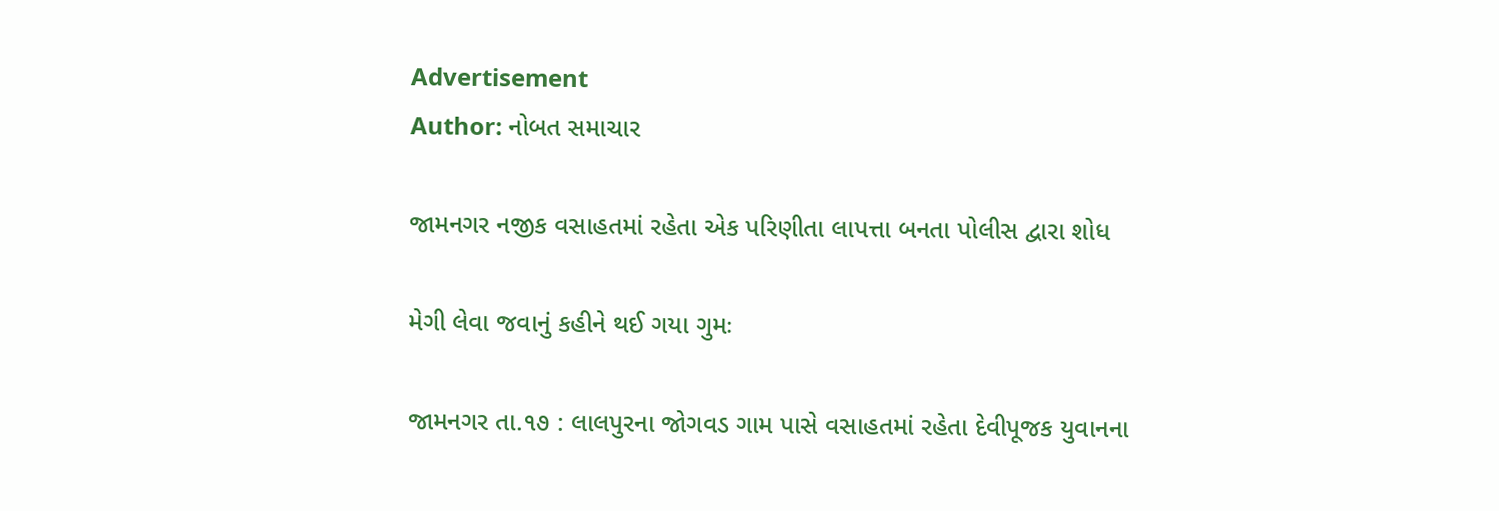Advertisement
Author: નોબત સમાચાર

જામનગર નજીક વસાહતમાં રહેતા એક પરિણીતા લાપત્તા બનતા પોલીસ દ્વારા શોધ

મેગી લેવા જવાનું કહીને થઈ ગયા ગુમઃ

જામનગર તા.૧૭ : લાલપુરના જોગવડ ગામ પાસે વસાહતમાં રહેતા દેવીપૂજક યુવાનના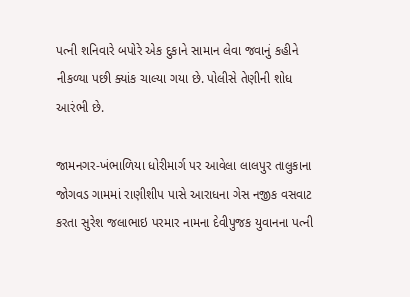પત્ની શનિવારે બપોરે એક દુકાને સામાન લેવા જવાનું કહીને નીકળ્યા પછી ક્યાંક ચાલ્યા ગયા છે. પોલીસે તેણીની શોધ આરંભી છે.

જામનગર-ખંભાળિયા ધોરીમાર્ગ પર આવેલા લાલપુર તાલુકાના જોગવડ ગામમાં રાણીશીપ પાસે આરાધના ગેસ નજીક વસવાટ કરતા સુરેશ જલાભાઇ પરમાર નામના દેવીપુજક યુવાનના પત્ની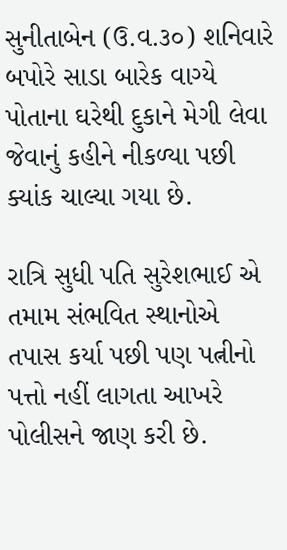સુનીતાબેન (ઉ.વ.૩૦) શનિવારે બપોરે સાડા બારેક વાગ્યે પોતાના ઘરેથી દુકાને મેગી લેવા જેવાનું કહીને નીકળ્યા પછી ક્યાંક ચાલ્યા ગયા છે.

રાત્રિ સુધી પતિ સુરેશભાઈ એ તમામ સંભવિત સ્થાનોએ તપાસ કર્યા પછી પણ પત્નીનો પત્તો નહીં લાગતા આખરે પોલીસને જાણ કરી છે.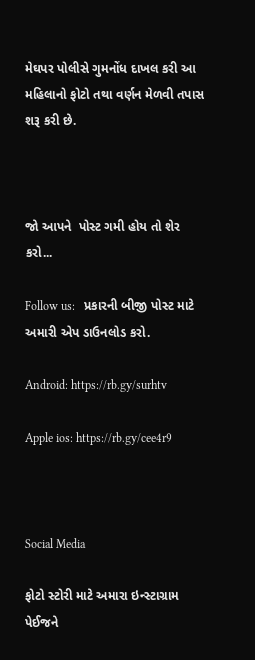મેઘપર પોલીસે ગુમનોંધ દાખલ કરી આ મહિલાનો ફોટો તથા વર્ણન મેળવી તપાસ શરૂ કરી છે.



જો આપને  પોસ્ટ ગમી હોય તો શેર કરો...

Follow us:   પ્રકારની બીજી પોસ્ટ માટે અમારી એપ ડાઉનલોડ કરો.

Android: https://rb.gy/surhtv

Apple ios: https://rb.gy/cee4r9



Social Media

ફોટો સ્ટોરી માટે અમારા ઇન્સ્ટાગ્રામ પેઈજને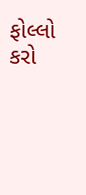ફોલ્લો કરો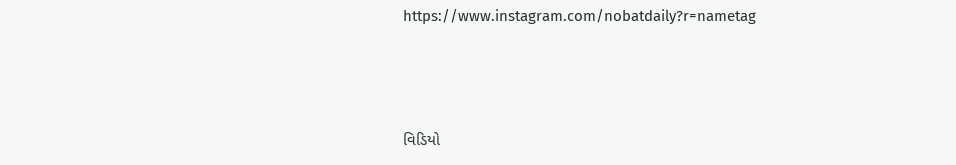https://www.instagram.com/nobatdaily?r=nametag



વિડિયો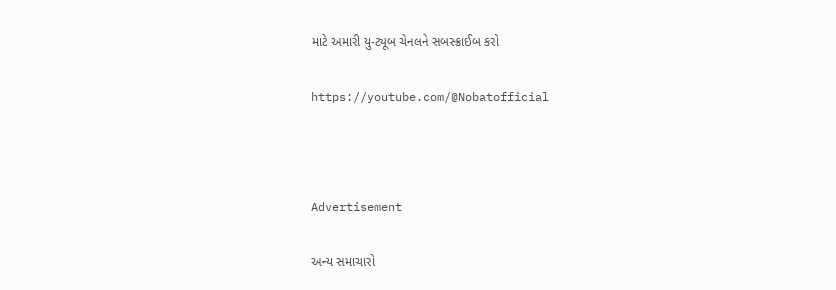માટે અમારી યુ-ટ્યૂબ ચેનલને સબસ્ક્રાઈબ કરો

https://youtube.com/@Nobatofficial



Advertisement

અન્ય સમાચારો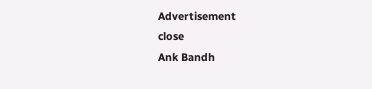Advertisement
close
Ank Bandh